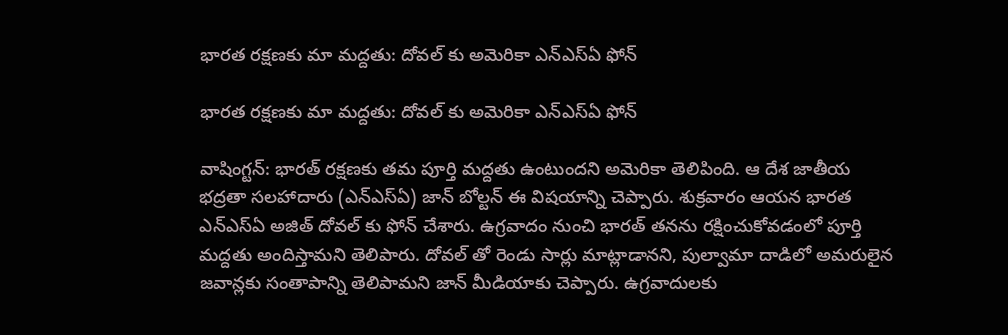భారత రక్షణకు మా మద్దతు: దోవల్ కు అమెరికా ఎన్ఎస్ఏ ఫోన్

భారత రక్షణకు మా మద్దతు: దోవల్ కు అమెరికా ఎన్ఎస్ఏ ఫోన్

వాషింగ్టన్: భారత్ రక్షణకు తమ పూర్తి మద్దతు ఉంటుందని అమెరికా తెలిపింది. ఆ దేశ జాతీయ భద్రతా సలహాదారు (ఎన్ఎస్ఏ) జాన్ బోల్టన్ ఈ విషయాన్ని చెప్పారు. శుక్రవారం ఆయన భారత ఎన్ఎస్ఏ అజిత్ దోవల్ కు ఫోన్ చేశారు. ఉగ్రవాదం నుంచి భారత్ తనను రక్షించుకోవడంలో పూర్తి మద్దతు అందిస్తామని తెలిపారు. దోవల్ తో రెండు సార్లు మాట్లాడానని, పుల్వామా దాడిలో అమరులైన జవాన్లకు సంతాపాన్ని తెలిపామని జాన్ మీడియాకు చెప్పారు. ఉగ్రవాదులకు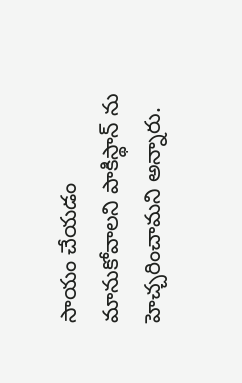సాయం చేయడం మానుకోవాలని పాకిస్థాన్ ను హెచ్చరించామని అన్నారు.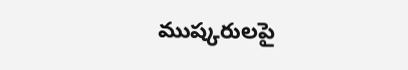ముష్కరులపై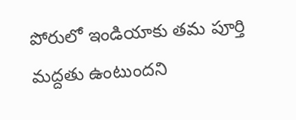పోరులో ఇండియాకు తమ పూర్తి మద్దతు ఉంటుందని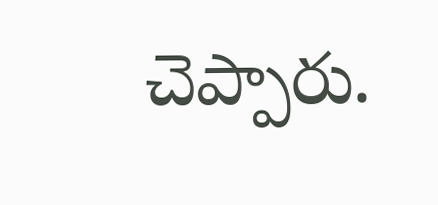చెప్పారు.